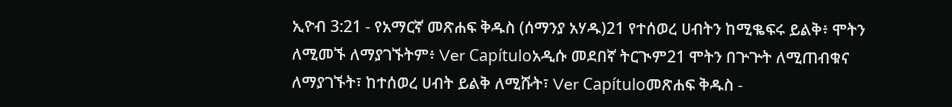ኢዮብ 3:21 - የአማርኛ መጽሐፍ ቅዱስ (ሰማንያ አሃዱ)21 የተሰወረ ሀብትን ከሚቈፍሩ ይልቅ፥ ሞትን ለሚመኙ ለማያገኙትም፥ Ver Capítuloአዲሱ መደበኛ ትርጒም21 ሞትን በጕጕት ለሚጠብቁና ለማያገኙት፣ ከተሰወረ ሀብት ይልቅ ለሚሹት፣ Ver Capítuloመጽሐፍ ቅዱስ -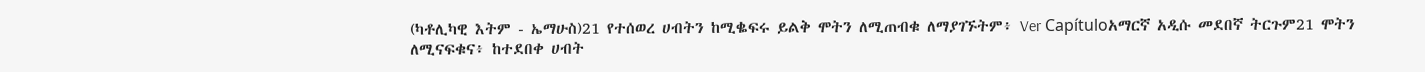(ካቶሊካዊ እትም - ኤማሁስ)21 የተሰወረ ሀብትን ከሚቈፍሩ ይልቅ ሞትን ለሚጠብቁ ለማያገኙትም፥ Ver Capítuloአማርኛ አዲሱ መደበኛ ትርጉም21 ሞትን ለሚናፍቁና፥ ከተደበቀ ሀብት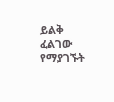ይልቅ ፈልገው የማያገኙት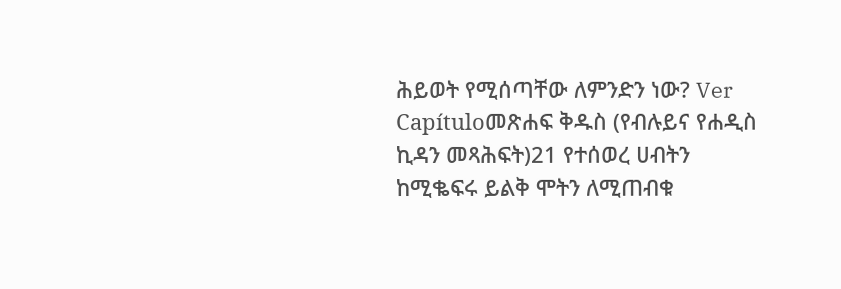ሕይወት የሚሰጣቸው ለምንድን ነው? Ver Capítuloመጽሐፍ ቅዱስ (የብሉይና የሐዲስ ኪዳን መጻሕፍት)21 የተሰወረ ሀብትን ከሚቈፍሩ ይልቅ ሞትን ለሚጠብቁ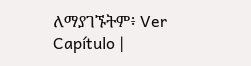ለማያገኙትም፥ Ver Capítulo |